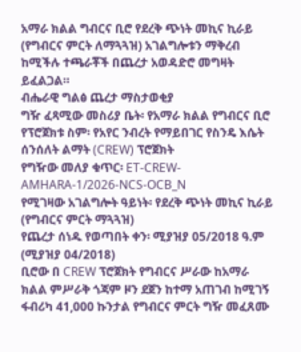አማራ ክልል ግብርና ቢሮ የደረቅ ጭነት መኪና ኪራይ (የግብርና ምርት ለማጓጓዝ) አገልግሎቱን ማቅረብ ከሚችሉ ተጫራቾች በጨረታ አወዳድሮ መግዛት ይፈልጋል።
ብሔራዊ ግልፅ ጨረታ ማስታወቂያ
ግዥ ፈጻሚው መስሪያ ቤት፡ የአማራ ክልል የግብርና ቢሮ
የፕሮጀክቱ ስም፡ የአየር ንብረት የማይበገር የስንዴ እሴት ሰንሰለት ልማት (CREW) ፕሮጀክት
የግዥው መለያ ቁጥር፡ ET-CREW-AMHARA-1/2026-NCS-OCB_N
የሚገዛው አገልግሎት ዓይነት፡ የደረቅ ጭነት መኪና ኪራይ (የግብርና ምርት ማጓጓዝ)
የጨረታ ሰነዱ የወጣበት ቀን፡ ሚያዝያ 05/2018 ዓ.ም (ሚያዝያ 04/2018)
ቢሮው በ CREW ፕሮጀክት የግብርና ሥራው ከአማራ ክልል ምሥራቅ ጎጃም ዞን ደጀን ከተማ አጠገብ ከሚገኝ ፋብሪካ 41,000 ኩንታል የግብርና ምርት ግዥ መፈጸሙ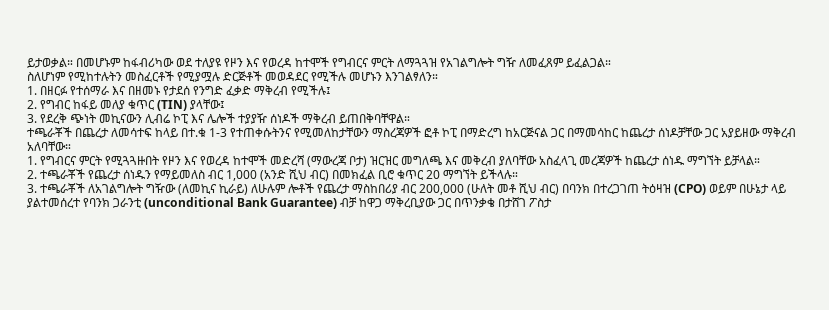ይታወቃል። በመሆኑም ከፋብሪካው ወደ ተለያዩ የዞን እና የወረዳ ከተሞች የግብርና ምርት ለማጓጓዝ የአገልግሎት ግዥ ለመፈጸም ይፈልጋል።
ስለሆነም የሚከተሉትን መስፈርቶች የሚያሟሉ ድርጅቶች መወዳደር የሚችሉ መሆኑን እንገልፃለን።
1. በዘርፉ የተሰማራ እና በዘመኑ የታደሰ የንግድ ፈቃድ ማቅረብ የሚችሉ፤
2. የግብር ከፋይ መለያ ቁጥር (TIN) ያላቸው፤
3. የደረቅ ጭነት መኪናውን ሊብሬ ኮፒ እና ሌሎች ተያያዥ ሰነዶች ማቅረብ ይጠበቅባቸዋል።
ተጫራቾች በጨረታ ለመሳተፍ ከላይ በተ.ቁ 1-3 የተጠቀሱትንና የሚመለከታቸውን ማስረጃዎች ፎቶ ኮፒ በማድረግ ከአርጅናል ጋር በማመሳከር ከጨረታ ሰነዶቻቸው ጋር አያይዘው ማቅረብ አለባቸው።
1. የግብርና ምርት የሚጓጓዙበት የዞን እና የወረዳ ከተሞች መድረሻ (ማውረጃ ቦታ) ዝርዝር መግለጫ እና መቅረብ ያለባቸው አስፈላጊ መረጃዎች ከጨረታ ሰነዱ ማግኘት ይቻላል።
2. ተጫራቾች የጨረታ ሰነዱን የማይመለስ ብር 1,000 (አንድ ሺህ ብር) በመክፈል ቢሮ ቁጥር 20 ማግኘት ይችላሉ።
3. ተጫራቾች ለአገልግሎት ግዥው (ለመኪና ኪራይ) ለሁሉም ሎቶች የጨረታ ማስከበሪያ ብር 200,000 (ሁለት መቶ ሺህ ብር) በባንክ በተረጋገጠ ትዕዛዝ (CPO) ወይም በሁኔታ ላይ ያልተመሰረተ የባንክ ጋራንቲ (unconditional Bank Guarantee) ብቻ ከዋጋ ማቅረቢያው ጋር በጥንቃቄ በታሸገ ፖስታ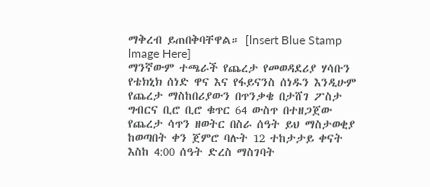ማቅረብ ይጠበቅባቸዋል። [lnsert Blue Stamp lmage Here]
ማንኛውም ተጫራች የጨረታ የመወዳደሪያ ሃሳቡን የቴክኒክ ሰነድ ዋና እና የፋይናንስ ሰነዱን እንዲሁም የጨረታ ማስከበሪያውን በጥንቃቄ በታሸገ ፖስታ ግብርና ቢሮ ቢሮ ቁጥር 64 ውስጥ በተዘጋጀው የጨረታ ሳጥን ዘወትር በስራ ሰዓት ይህ ማስታወቂያ ከወጣበት ቀን ጀምሮ ባሉት 12 ተከታታይ ቀናት እስከ 4:00 ሰዓት ድረስ ማስገባት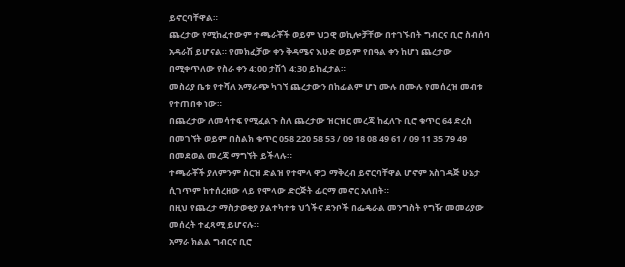ይኖርባቸዋል።
ጨረታው የሚከፈተውም ተጫራቾች ወይም ህጋዊ ወኪሎቻቸው በተገኙበት ግብርና ቢሮ ስብሰባ አዳራሽ ይሆናል። የመክፈቻው ቀን ቅዳሜና እሁድ ወይም የበዓል ቀን ከሆነ ጨረታው በሚቀጥለው የስራ ቀን 4:00 ታሽጎ 4:30 ይከፈታል።
መስሪያ ቤቱ የተሻለ አማራጭ ካገኘ ጨረታውን በከፊልም ሆነ ሙሉ በሙሉ የመሰረዝ መብቱ የተጠበቀ ነው።
በጨረታው ለመሳተፍ የሚፈልጉ ስለ ጨረታው ዝርዝር መረጃ ከፈለጉ ቢሮ ቁጥር 64 ድረስ በመገኘት ወይም በስልክ ቁጥር 058 220 58 53 / 09 18 08 49 61 / 09 11 35 79 49 በመደወል መረጃ ማግኘት ይችላሉ።
ተጫራቾች ያለምንም ስርዝ ድልዝ የተሞላ ዋጋ ማቅረብ ይኖርባቸዋል ሆኖም አስገዳጅ ሁኔታ ሲገጥም ከተሰረዘው ላይ የሞላው ድርጅት ፊርማ መኖር አለበት።
በዚህ የጨረታ ማስታወቂያ ያልተካተቱ ህጎችና ደንቦች በፌዴራል መንግስት የግዥ መመሪያው መሰረት ተፈጻሚ ይሆናሉ።
አማራ ክልል ግብርና ቢሮ